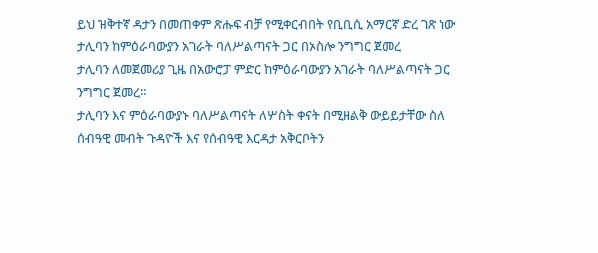ይህ ዝቅተኛ ዳታን በመጠቀም ጽሑፍ ብቻ የሚቀርብበት የቢቢሲ አማርኛ ድረ ገጽ ነው
ታሊባን ከምዕራባውያን አገራት ባለሥልጣናት ጋር በኦስሎ ንግግር ጀመረ
ታሊባን ለመጀመሪያ ጊዜ በአውሮፓ ምድር ከምዕራባውያን አገራት ባለሥልጣናት ጋር ንግግር ጀመረ።
ታሊባን እና ምዕራባውያኑ ባለሥልጣናት ለሦስት ቀናት በሚዘልቅ ውይይታቸው ስለ ሰብዓዊ መብት ጉዳዮች እና የሰብዓዊ እርዳታ አቅርቦትን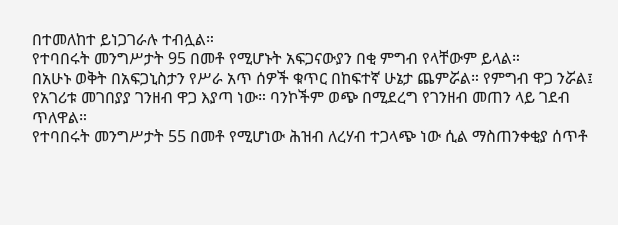በተመለከተ ይነጋገራሉ ተብሏል።
የተባበሩት መንግሥታት 95 በመቶ የሚሆኑት አፍጋናውያን በቂ ምግብ የላቸውም ይላል።
በአሁኑ ወቅት በአፍጋኒስታን የሥራ አጥ ሰዎች ቁጥር በከፍተኛ ሁኔታ ጨምሯል። የምግብ ዋጋ ንሯል፤ የአገሪቱ መገበያያ ገንዘብ ዋጋ እያጣ ነው። ባንኮችም ወጭ በሚደረግ የገንዘብ መጠን ላይ ገደብ ጥለዋል።
የተባበሩት መንግሥታት 55 በመቶ የሚሆነው ሕዝብ ለረሃብ ተጋላጭ ነው ሲል ማስጠንቀቂያ ሰጥቶ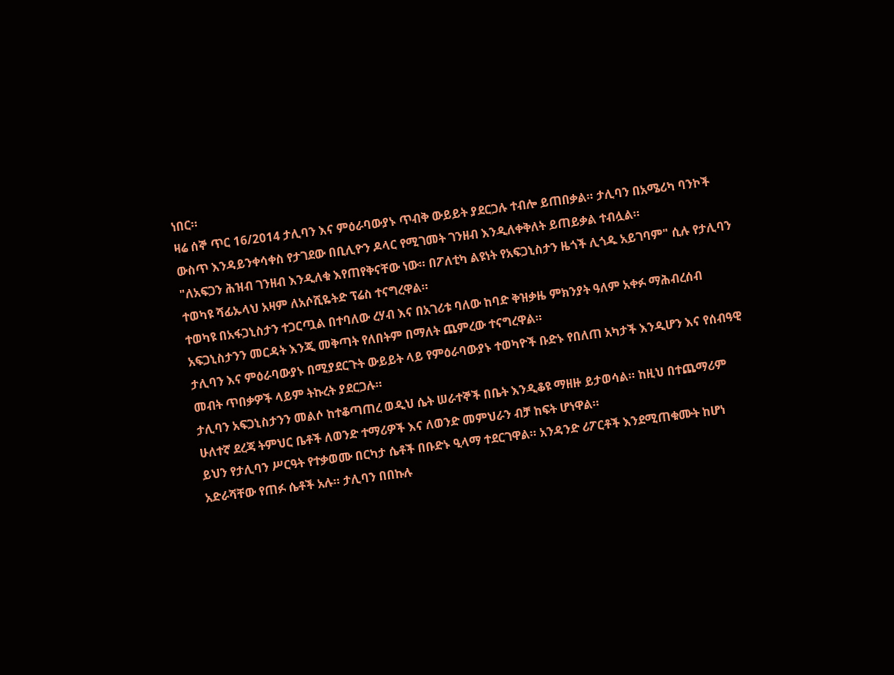ነበር።
ዛሬ ሰኞ ጥር 16/2014 ታሊባን እና ምዕራባውያኑ ጥብቅ ውይይት ያደርጋሉ ተብሎ ይጠበቃል። ታሊባን በአሜሪካ ባንኮች ውስጥ እንዳይንቀሳቀስ የታገደው በቢሊዮን ዶላር የሚገመት ገንዘብ እንዲለቀቅለት ይጠይቃል ተብሏል።
"ለአፍጋን ሕዝብ ገንዘብ እንዲለቁ እየጠየቅናቸው ነው። በፖለቲካ ልዩነት የአፍጋኒስታን ዜጎች ሊጎዱ አይገባም" ሲሉ የታሊባን ተወካዩ ሻፊኡላህ አዛም ለአሶሺዬትድ ፕሬስ ተናግረዋል።
ተወካዩ በአፋጋኒስታን ተጋርጧል በተባለው ረሃብ እና በአገሪቱ ባለው ከባድ ቅዝቃዜ ምክንያት ዓለም አቀፉ ማሕብረሰብ አፍጋኒስታንን መርዳት እንጂ መቅጣት የለበትም በማለት ጨምረው ተናግረዋል።
ታሊባን እና ምዕራባውያኑ በሚያደርጉት ውይይት ላይ የምዕራባውያኑ ተወካዮች ቡድኑ የበለጠ አካታች እንዲሆን እና የሰብዓዊ መብት ጥበቃዎች ላይም ትኩረት ያደርጋሉ።
ታሊባን አፍጋኒስታንን መልሶ ከተቆጣጠረ ወዲህ ሴት ሠራተኞች በቤት እንዲቆዩ ማዘዙ ይታወሳል። ከዚህ በተጨማሪም ሁለተኛ ደረጃ ትምህር ቤቶች ለወንድ ተማሪዎች እና ለወንድ መምህራን ብቻ ከፍት ሆነዋል።
ይህን የታሊባን ሥርዓት የተቃወሙ በርካታ ሴቶች በቡድኑ ዒላማ ተደርገዋል። አንዳንድ ሪፖርቶች እንደሚጠቁሙት ከሆነ አድራሻቸው የጠፉ ሴቶች አሉ። ታሊባን በበኩሉ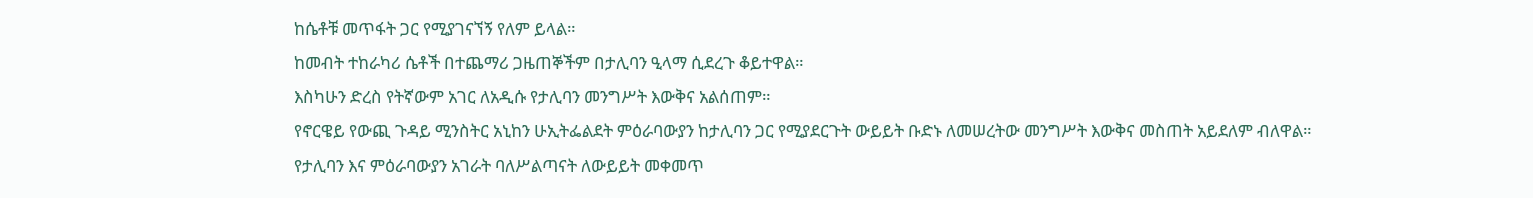ከሴቶቹ መጥፋት ጋር የሚያገናኘኝ የለም ይላል።
ከመብት ተከራካሪ ሴቶች በተጨማሪ ጋዜጠኞችም በታሊባን ዒላማ ሲደረጉ ቆይተዋል።
እስካሁን ድረስ የትኛውም አገር ለአዲሱ የታሊባን መንግሥት እውቅና አልሰጠም።
የኖርዌይ የውጪ ጉዳይ ሚንስትር አኒከን ሁኢትፌልደት ምዕራባውያን ከታሊባን ጋር የሚያደርጉት ውይይት ቡድኑ ለመሠረትው መንግሥት እውቅና መስጠት አይደለም ብለዋል።
የታሊባን እና ምዕራባውያን አገራት ባለሥልጣናት ለውይይት መቀመጥ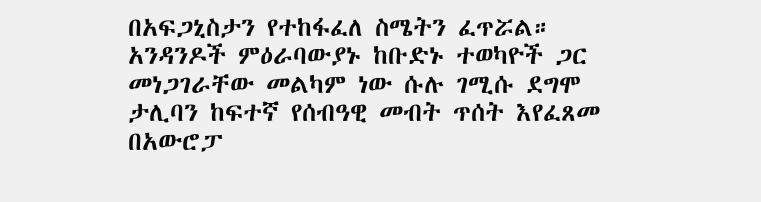በአፍጋኒስታን የተከፋፈለ ስሜትን ፈጥሯል።
አንዳንዶች ምዕራባውያኑ ከቡድኑ ተወካዮች ጋር መነጋገራቸው መልካም ነው ሱሉ ገሚሱ ደግሞ ታሊባን ከፍተኛ የሰብዓዊ መብት ጥሰት እየፈጸመ በአውሮፓ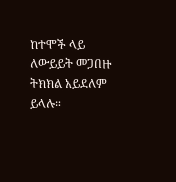ከተሞች ላይ ለውይይት መጋበዙ ትክክል አይደለም ይላሉ።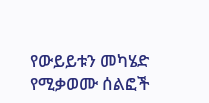የውይይቱን መካሄድ የሚቃወሙ ሰልፎች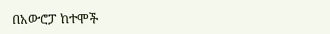በአውሮፓ ከተሞች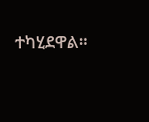ተካሂደዋል።